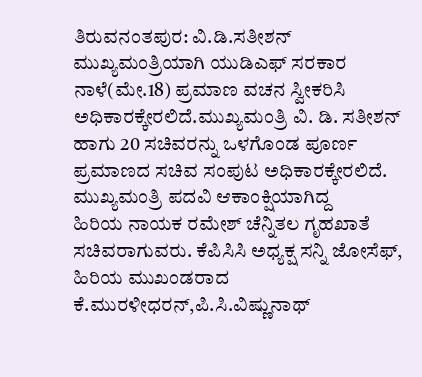ತಿರುವನಂತಪುರ: ವಿ.ಡಿ.ಸತೀಶನ್ ಮುಖ್ಯಮಂತ್ರಿಯಾಗಿ ಯುಡಿಎಫ್ ಸರಕಾರ ನಾಳೆ(ಮೇ.18) ಪ್ರಮಾಣ ವಚನ ಸ್ವೀಕರಿಸಿ ಅಧಿಕಾರಕ್ಕೇರಲಿದೆ.ಮುಖ್ಯಮಂತ್ರಿ ವಿ. ಡಿ. ಸತೀಶನ್ ಹಾಗು 20 ಸಚಿವರನ್ನು ಒಳಗೊಂಡ ಪೂರ್ಣ ಪ್ರಮಾಣದ ಸಚಿವ ಸಂಪುಟ ಅಧಿಕಾರಕ್ಕೇರಲಿದೆ. ಮುಖ್ಯಮಂತ್ರಿ ಪದವಿ ಆಕಾಂಕ್ಷಿಯಾಗಿದ್ದ
ಹಿರಿಯ ನಾಯಕ ರಮೇಶ್ ಚೆನ್ನಿತಲ ಗೃಹಖಾತೆ ಸಚಿವರಾಗುವರು. ಕೆಪಿಸಿಸಿ ಅಧ್ಯಕ್ಷ ಸನ್ನಿ ಜೋಸೆಫ್, ಹಿರಿಯ ಮುಖಂಡರಾದ ಕೆ.ಮುರಳೀಧರನ್,ಪಿ.ಸಿ.ವಿಷ್ಣುನಾಥ್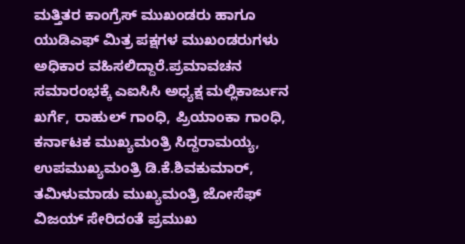ಮತ್ತಿತರ ಕಾಂಗ್ರೆಸ್ ಮುಖಂಡರು ಹಾಗೂ ಯುಡಿಎಫ್ ಮಿತ್ರ ಪಕ್ಷಗಳ ಮುಖಂಡರುಗಳು ಅಧಿಕಾರ ವಹಿಸಲಿದ್ದಾರೆ.ಪ್ರಮಾವಚನ ಸಮಾರಂಭಕ್ಕೆ ಎಐಸಿಸಿ ಅಧ್ಯಕ್ಷ ಮಲ್ಲಿಕಾರ್ಜುನ ಖರ್ಗೆ, ರಾಹುಲ್ ಗಾಂಧಿ, ಪ್ರಿಯಾಂಕಾ ಗಾಂಧಿ, ಕರ್ನಾಟಕ ಮುಖ್ಯಮಂತ್ರಿ ಸಿದ್ದರಾಮಯ್ಯ, ಉಪಮುಖ್ಯಮಂತ್ರಿ ಡಿ.ಕೆ.ಶಿವಕುಮಾರ್, ತಮಿಳುಮಾಡು ಮುಖ್ಯಮಂತ್ರಿ ಜೋಸೆಫ್ ವಿಜಯ್ ಸೇರಿದಂತೆ ಪ್ರಮುಖ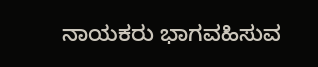ನಾಯಕರು ಭಾಗವಹಿಸುವ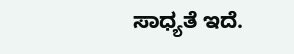ಸಾಧ್ಯತೆ ಇದೆ.